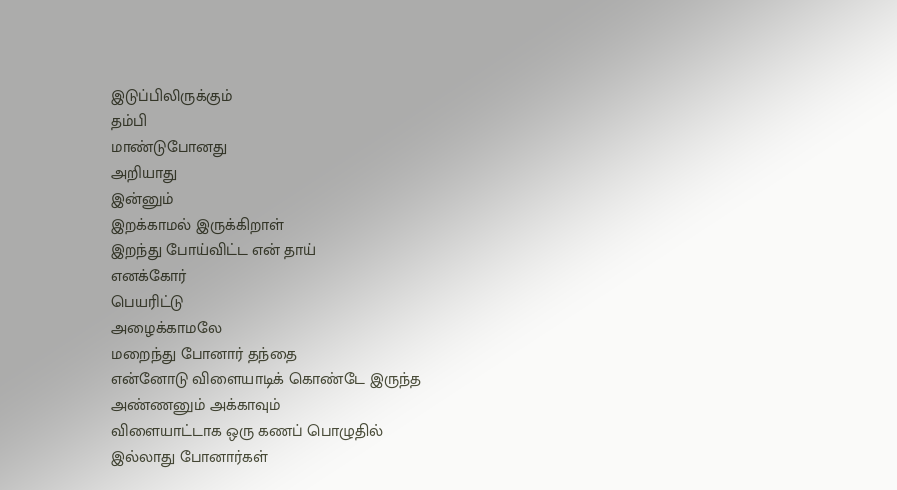இடுப்பிலிருக்கும்
தம்பி
மாண்டுபோனது
அறியாது
இன்னும்
இறக்காமல் இருக்கிறாள்
இறந்து போய்விட்ட என் தாய்
எனக்கோர்
பெயரிட்டு
அழைக்காமலே
மறைந்து போனார் தந்தை
என்னோடு விளையாடிக் கொண்டே இருந்த
அண்ணனும் அக்காவும்
விளையாட்டாக ஒரு கணப் பொழுதில்
இல்லாது போனார்கள்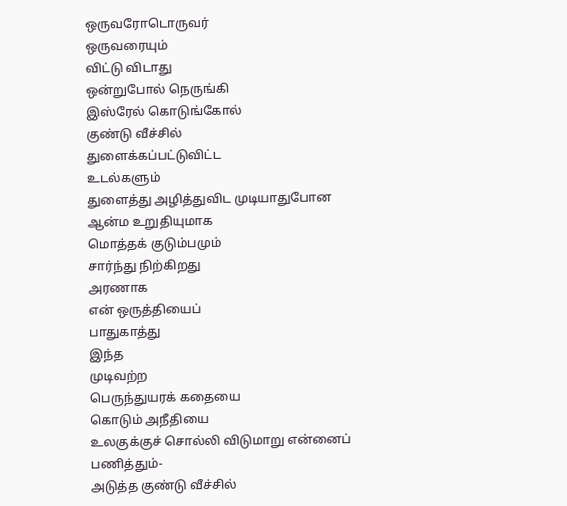ஒருவரோடொருவர்
ஒருவரையும்
விட்டு விடாது
ஒன்றுபோல் நெருங்கி
இஸ்ரேல் கொடுங்கோல்
குண்டு வீச்சில்
துளைக்கப்பட்டுவிட்ட
உடல்களும்
துளைத்து அழித்துவிட முடியாதுபோன
ஆன்ம உறுதியுமாக
மொத்தக் குடும்பமும்
சார்ந்து நிற்கிறது
அரணாக
என் ஒருத்தியைப்
பாதுகாத்து
இந்த
முடிவற்ற
பெருந்துயரக் கதையை
கொடும் அநீதியை
உலகுக்குச் சொல்லி விடுமாறு என்னைப் பணித்தும்-
அடுத்த குண்டு வீச்சில்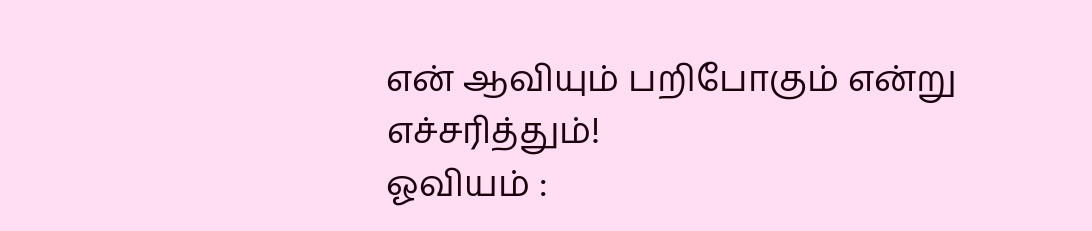என் ஆவியும் பறிபோகும் என்று எச்சரித்தும்!
ஓவியம் :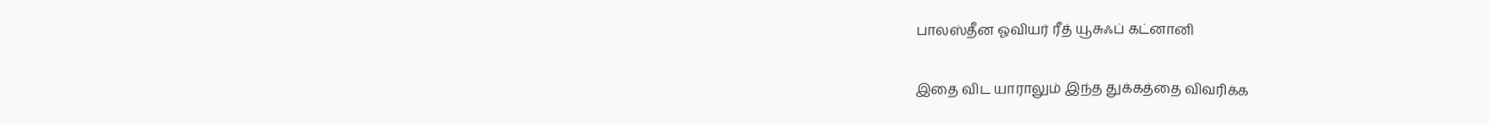பாலஸ்தீன ஓவியர் ரீத் யூசுஃப் கட்னானி

இதை விட யாராலும் இந்த துக்கத்தை விவரிக்க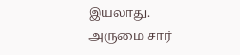இயலாது.
அருமை சார்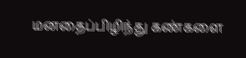மனதைப்பிழிந்து கண்களை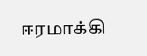ஈரமாக்கி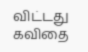விட்டது கவிதை